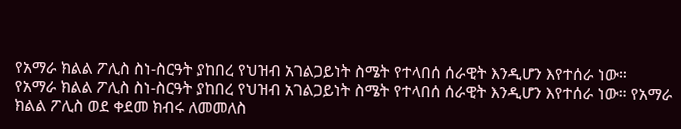የአማራ ክልል ፖሊስ ስነ-ስርዓት ያከበረ የህዝብ አገልጋይነት ስሜት የተላበሰ ሰራዊት እንዲሆን እየተሰራ ነው።
የአማራ ክልል ፖሊስ ስነ-ስርዓት ያከበረ የህዝብ አገልጋይነት ስሜት የተላበሰ ሰራዊት እንዲሆን እየተሰራ ነው። የአማራ ክልል ፖሊስ ወደ ቀደመ ክብሩ ለመመለስ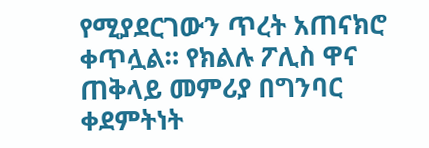የሚያደርገውን ጥረት አጠናክሮ ቀጥሏል። የክልሉ ፖሊስ ዋና ጠቅላይ መምሪያ በግንባር ቀደምትነት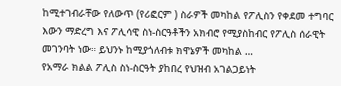ከሚተገብራቸው የለውጥ (የሪፎርም ) ስራዎች መካከል የፖሊስን የቀደመ ተግባር እውን ማድረግ እና ፖሊሳዊ ስነ-ስርዓቶችን አክብሮ የሚያስከብር የፖሊስ ሰራዊት መገንባት ነው። ይህንኑ ከሚያጎለብቱ ክዋኔዎች መካከል …
የአማራ ክልል ፖሊስ ስነ-ስርዓት ያከበረ የህዝብ አገልጋይነት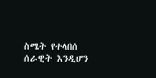ስሜት የተላበሰ ሰራዊት እንዲሆን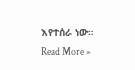እየተሰራ ነው። Read More »